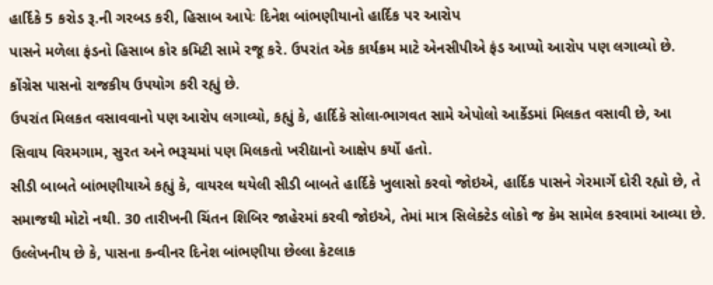હાર્દિકે 5 કરોડ રૂ.ની ગરબડ કરી, હિસાબ આપેઃ દિનેશ બાંભણીયાનો હાર્દિક પર આરોપ
પાસને મળેલા ફંડનો હિસાબ કોર કમિટી સામે રજૂ કરે. ઉપરાંત એક કાર્યક્રમ માટે એનસીપીએ ફંડ આપ્યો આરોપ પણ લગાવ્યો છે. કોંગ્રેસ પાસનો રાજકીય ઉપયોગ કરી રહ્યું છે.
ઉપરાંત મિલકત વસાવવાનો પણ આરોપ લગાવ્યો, કહ્યું કે, હાર્દિકે સોલા-ભાગવત સામે એપોલો આર્કેડમાં મિલકત વસાવી છે, આ સિવાય વિરમગામ, સુરત અને ભરૂચમાં પણ મિલકતો ખરીદ્યાનો આક્ષેપ કર્યો હતો.
સીડી બાબતે બાંભણીયાએ કહ્યું કે, વાયરલ થયેલી સીડી બાબતે હાર્દિકે ખુલાસો કરવો જોઇએ, હાર્દિક પાસને ગેરમાર્ગે દોરી રહ્યો છે, તે સમાજથી મોટો નથી. 30 તારીખની ચિંતન શિબિર જાહેરમાં કરવી જોઇએ, તેમાં માત્ર સિલેક્ટેડ લોકો જ કેમ સામેલ કરવામાં આવ્યા છે.
ઉલ્લેખનીય છે કે, પાસના કન્વીનર દિનેશ બાંભણીયા છેલ્લા કેટલાક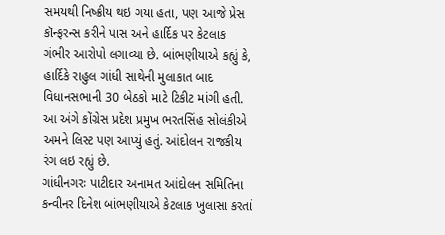સમયથી નિષ્ક્રીય થઇ ગયા હતા, પણ આજે પ્રેસ કૉન્ફરન્સ કરીને પાસ અને હાર્દિક પર કેટલાક ગંભીર આરોપો લગાવ્યા છે. બાંભણીયાએ કહ્યું કે, હાર્દિકે રાહુલ ગાંધી સાથેની મુલાકાત બાદ વિધાનસભાની 30 બેઠકો માટે ટિકીટ માંગી હતી. આ અંગે કોંગ્રેસ પ્રદેશ પ્રમુખ ભરતસિંહ સોલંકીએ અમને લિસ્ટ પણ આપ્યું હતું. આંદોલન રાજકીય રંગ લઇ રહ્યું છે.
ગાંધીનગરઃ પાટીદાર અનામત આંદોલન સમિતિના કન્વીનર દિનેશ બાંભણીયાએ કેટલાક ખુલાસા કરતાં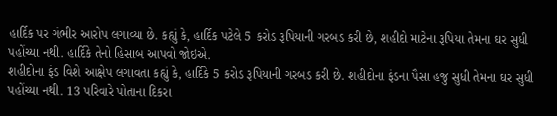હાર્દિક પર ગંભીર આરોપ લગાવ્યા છે. કહ્યું કે, હાર્દિક પટેલે 5 કરોડ રૂપિયાની ગરબડ કરી છે, શહીદો માટેના રૂપિયા તેમના ઘર સુધી પહોંચ્યા નથી. હાર્દિકે તેનો હિસાબ આપવો જોઇએ.
શહીદોના ફંડ વિશે આક્ષેપ લગાવતા કહ્યું કે, હાર્દિકે 5 કરોડ રૂપિયાની ગરબડ કરી છે. શહીદોના ફંડના પૈસા હજુ સુધી તેમના ઘર સુધી પહોંચ્યા નથી. 13 પરિવારે પોતાના દિકરા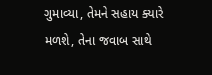ગુમાવ્યા, તેમને સહાય ક્યારે મળશે, તેના જવાબ સાથે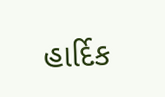હાર્દિક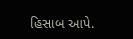હિસાબ આપે.